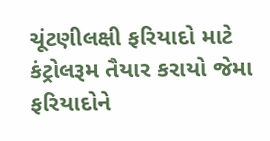ચૂંટણીલક્ષી ફરિયાદો માટે કંટ્રોલરૂમ તૈયાર કરાયો જેમા ફરિયાદોને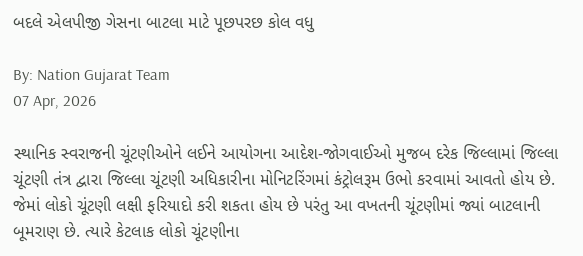બદલે એલપીજી ગેસના બાટલા માટે પૂછપરછ કોલ વધુ

By: Nation Gujarat Team
07 Apr, 2026

સ્થાનિક સ્વરાજની ચૂંટણીઓને લઈને આયોગના આદેશ-જોગવાઈઓ મુજબ દરેક જિલ્લામાં જિલ્લા ચૂંટણી તંત્ર દ્વારા જિલ્લા ચૂંટણી અધિકારીના મોનિટરિંગમાં કંટ્રોલરૂમ ઉભો કરવામાં આવતો હોય છે. જેમાં લોકો ચૂંટણી લક્ષી ફરિયાદો કરી શકતા હોય છે પરંતુ આ વખતની ચૂંટણીમાં જ્યાં બાટલાની બૂમરાણ છે. ત્યારે કેટલાક લોકો ચૂંટણીના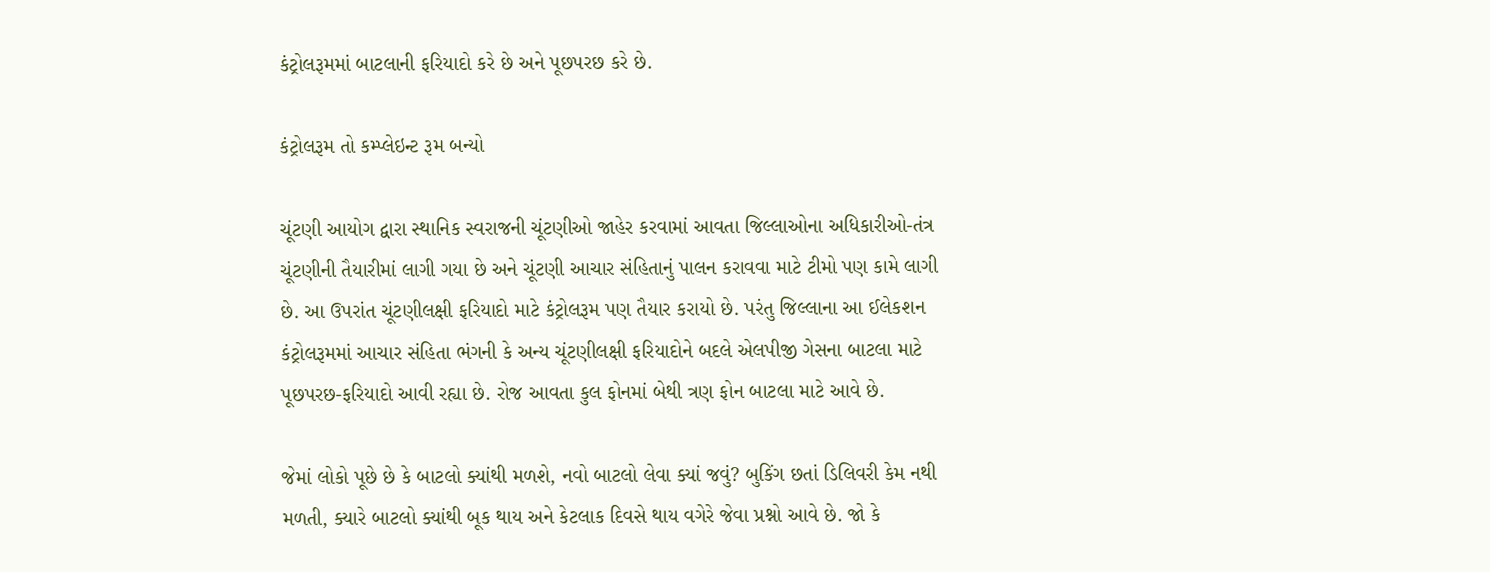કંટ્રોલરૂમમાં બાટલાની ફરિયાદો કરે છે અને પૂછપરછ કરે છે.

કંટ્રોલરૂમ તો કમ્પ્લેઇન્ટ રૂમ બન્યો

ચૂંટણી આયોગ દ્વારા સ્થાનિક સ્વરાજની ચૂંટણીઓ જાહેર કરવામાં આવતા જિલ્લાઓના અધિકારીઓ-તંત્ર ચૂંટણીની તૈયારીમાં લાગી ગયા છે અને ચૂંટણી આચાર સંહિતાનું પાલન કરાવવા માટે ટીમો પણ કામે લાગી છે. આ ઉપરાંત ચૂંટણીલક્ષી ફરિયાદો માટે કંટ્રોલરૂમ પણ તૈયાર કરાયો છે. પરંતુ જિલ્લાના આ ઈલેકશન કંટ્રોલરૂમમાં આચાર સંહિતા ભંગની કે અન્ય ચૂંટણીલક્ષી ફરિયાદોને બદલે એલપીજી ગેસના બાટલા માટે પૂછપરછ-ફરિયાદો આવી રહ્યા છે. રોજ આવતા કુલ ફોનમાં બેથી ત્રણ ફોન બાટલા માટે આવે છે.

જેમાં લોકો પૂછે છે કે બાટલો ક્યાંથી મળશે, નવો બાટલો લેવા ક્યાં જવું? બુકિંગ છતાં ડિલિવરી કેમ નથી મળતી, ક્યારે બાટલો ક્યાંથી બૂક થાય અને કેટલાક દિવસે થાય વગેરે જેવા પ્રશ્નો આવે છે. જો કે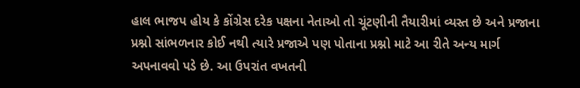હાલ ભાજપ હોય કે કોંગ્રેસ દરેક પક્ષના નેતાઓ તો ચૂંટણીની તૈયારીમાં વ્યસ્ત છે અને પ્રજાના પ્રશ્નો સાંભળનાર કોઈ નથી ત્યારે પ્રજાએ પણ પોતાના પ્રશ્નો માટે આ રીતે અન્ય માર્ગ અપનાવવો પડે છે. આ ઉપરાંત વખતની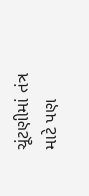ચૂંટણીમાં તંત્ર માટે પણ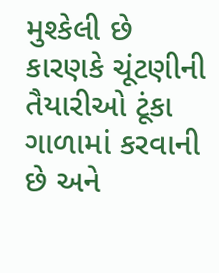મુશ્કેલી છે કારણકે ચૂંટણીની તૈયારીઓ ટૂંકા ગાળામાં કરવાની છે અને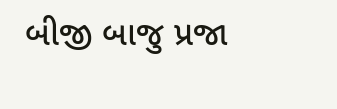બીજી બાજુ પ્રજા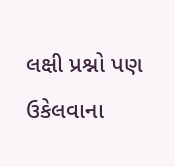લક્ષી પ્રશ્નો પણ ઉકેલવાના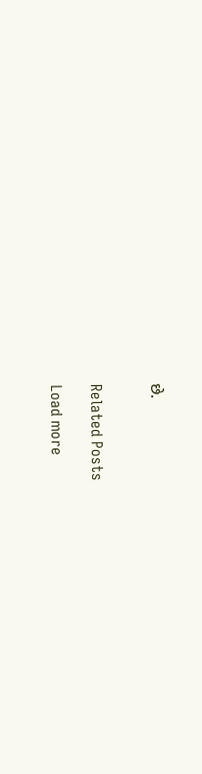છે.


Related Posts

Load more